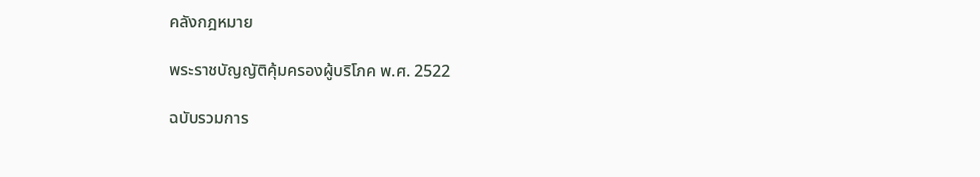คลังกฎหมาย

พระราชบัญญัติคุ้มครองผู้บริโภค พ.ศ. 2522

ฉบับรวมการ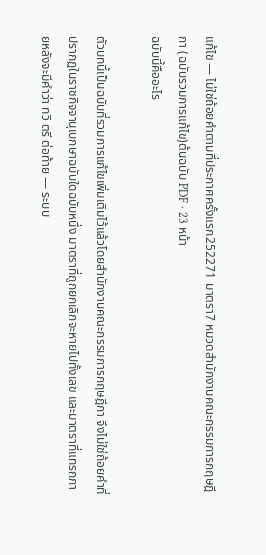แก้ไข — ไม่ใช่ถ้อยคำตามที่ประกาศครั้งแรก252271 มาตรา7 หมวดสำนักงานคณะกรรมการกฤษฎีกา (ฉบับรวมการแก้ไข)ต้นฉบับ PDF · 23 หน้า
ฉบับนี้คืออะไร

ตัวบทนี้เป็นฉบับที่รวมการแก้ไขเพิ่มเติมไว้แล้วโดยสำนักงานคณะกรรมการกฤษฎีกา จึงไม่ใช่ถ้อยคำที่ปรากฏในราชกิจจานุเบกษาฉบับใดฉบับหนึ่ง มาตราที่ถูกยกเลิกจะหายไปทั้งเลข และมาตราที่แทรกภายหลังจะมีคำว่า ทวิ ตรี ต่อท้าย — ระบบ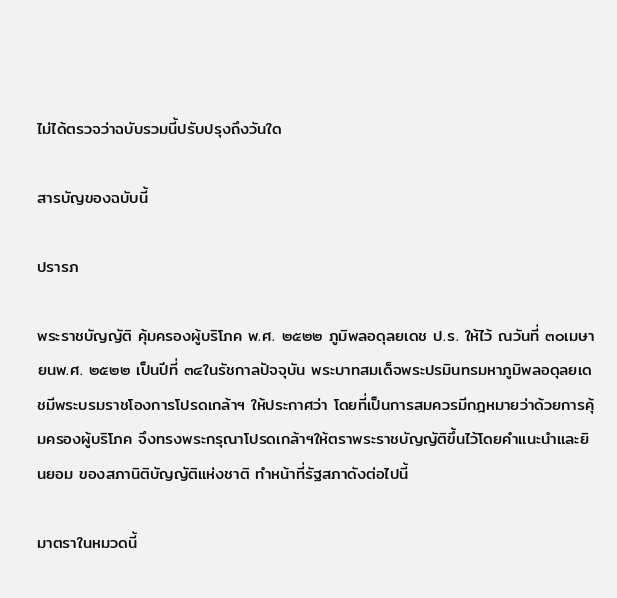ไม่ได้ตรวจว่าฉบับรวมนี้ปรับปรุงถึงวันใด

สารบัญของฉบับนี้

ปรารภ

พระราชบัญญัติ คุ้มครองผู้บริโภค พ.ศ. ๒๕๒๒ ภูมิพลอดุลยเดช ป.ร. ให้ไว้ ณวันที่ ๓๐เมษายนพ.ศ. ๒๕๒๒ เป็นปีที่ ๓๔ในรัชกาลปัจจุบัน พระบาทสมเด็จพระปรมินทรมหาภูมิพลอดุลยเดชมีพระบรมราชโองการโปรดเกล้าฯ ให้ประกาศว่า โดยที่เป็นการสมควรมีกฎหมายว่าด้วยการคุ้มครองผู้บริโภค จึงทรงพระกรุณาโปรดเกล้าฯให้ตราพระราชบัญญัติขึ้นไว้โดยคำแนะนำและยินยอม ของสภานิติบัญญัติแห่งชาติ ทำหน้าที่รัฐสภาดังต่อไปนี้

มาตราในหมวดนี้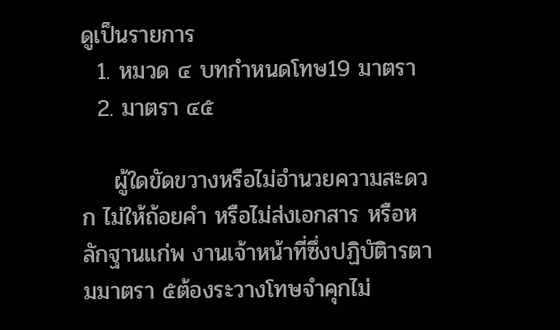ดูเป็นรายการ
  1. หมวด ๔ บทกำหนดโทษ19 มาตรา
  2. มาตรา ๔๕

    ผู้ใดขัดขวางหรือไม่อำนวยความสะดวก ไม่ให้ถ้อยคำ หรือไม่ส่งเอกสาร หรือหลักฐานแก่พ งานเจ้าหน้าที่ซึ่งปฏิบัติารตามมาตรา ๕ต้องระวางโทษจำคุกไม่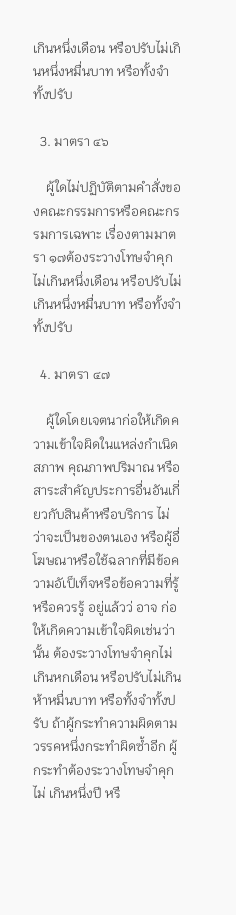เกินหนึ่งเดือน หรือปรับไม่เกินหนึ่งหมื่นบาท หรือทั้งจำทั้งปรับ

  3. มาตรา ๔๖

    ผู้ใดไม่ปฏิบัติตามคำสั่งของคณะกรรมการหรือคณะกรรมการเฉพาะ เรื่องตามมาตรา ๑๗ต้องระวางโทษจำคุกไม่เกินหนึ่งเดือน หรือปรับไม่เกินหนึ่งหมื่นบาท หรือทั้งจำ ทั้งปรับ

  4. มาตรา ๔๗

    ผู้ใดโดยเจตนาก่อให้เกิดความเข้าใจผิดในแหล่งกำเนิด สภาพ คุณภาพปริมาณ หรือสาระสำคัญประการอื่นอันเกี่ยวกับสินค้าหรือบริการ ไม่ว่าจะเป็นของตนเอง หรือผู้อื่ โฆษณาหรือใช้ฉลากที่มีข้อความอัเป็เท็จหรือข้อความที่รู้หรือควรรู้ อยู่แล้วว่ อาจ ก่อให้เกิดความเข้าใจผิดเช่นว่านั้น ต้องระวางโทษจำคุกไม่เกินหกเดือน หรือปรับไม่เกินห้าหมื่นบาท หรือทั้งจำทั้งปรับ ถ้าผู้กระทำความผิดตามวรรคหนึ่งกระทำผิดซ้ำอีก ผู้กระทำต้องระวางโทษจำคุกไม่ เกินหนึ่งปี หรื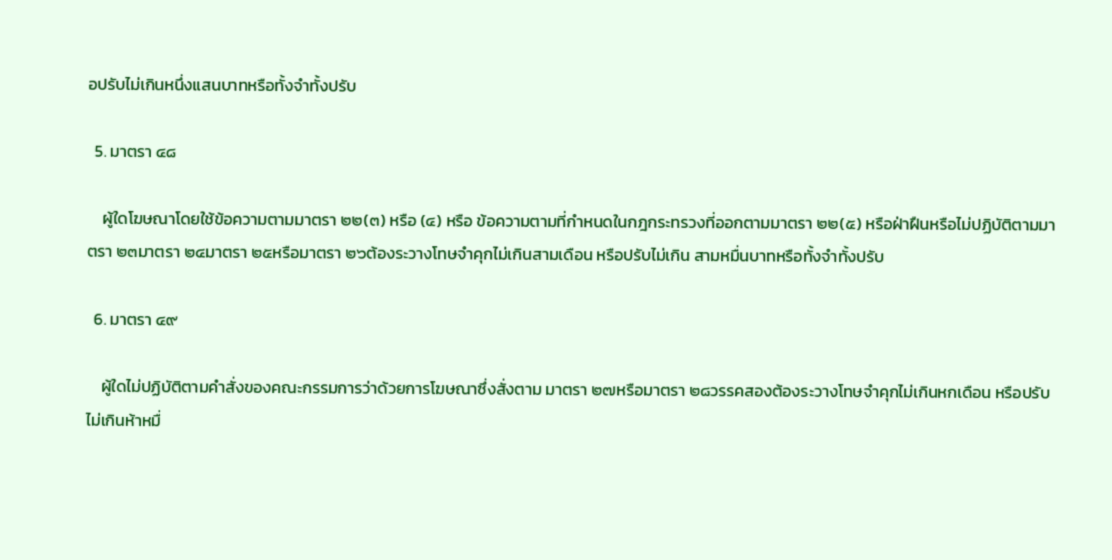อปรับไม่เกินหนึ่งแสนบาทหรือทั้งจำทั้งปรับ

  5. มาตรา ๔๘

    ผู้ใดโฆษณาโดยใช้ข้อความตามมาตรา ๒๒(๓) หรือ (๔) หรือ ข้อความตามที่กำหนดในกฎกระทรวงที่ออกตามมาตรา ๒๒(๕) หรือฝ่าฝืนหรือไม่ปฏิบัติตามมาตรา ๒๓มาตรา ๒๔มาตรา ๒๕หรือมาตรา ๒๖ต้องระวางโทษจำคุกไม่เกินสามเดือน หรือปรับไม่เกิน สามหมื่นบาทหรือทั้งจำทั้งปรับ

  6. มาตรา ๔๙

    ผู้ใดไม่ปฏิบัติตามคำสั่งของคณะกรรมการว่าด้วยการโฆษณาซึ่งสั่งตาม มาตรา ๒๗หรือมาตรา ๒๘วรรคสองต้องระวางโทษจำคุกไม่เกินหกเดือน หรือปรับไม่เกินห้าหมื่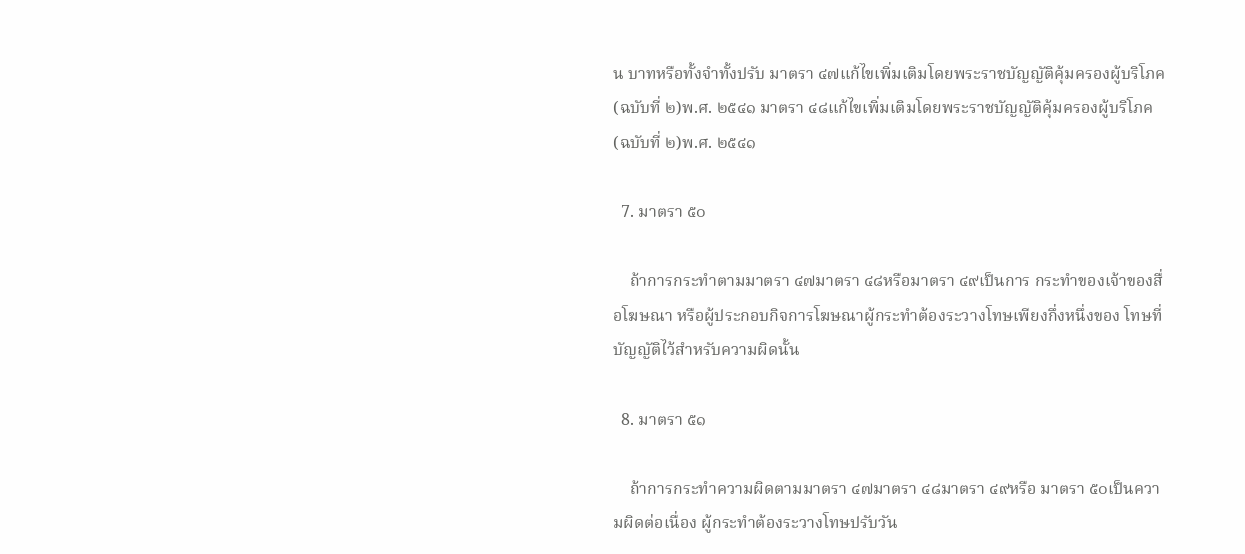น บาทหรือทั้งจำทั้งปรับ มาตรา ๔๗แก้ไขเพิ่มเติมโดยพระราชบัญญัติคุ้มครองผู้บริโภค (ฉบับที่ ๒)พ.ศ. ๒๕๔๑ มาตรา ๔๘แก้ไขเพิ่มเติมโดยพระราชบัญญัติคุ้มครองผู้บริโภค (ฉบับที่ ๒)พ.ศ. ๒๕๔๑

  7. มาตรา ๕๐

    ถ้าการกระทำตามมาตรา ๔๗มาตรา ๔๘หรือมาตรา ๔๙เป็นการ กระทำของเจ้าของสื่อโฆษณา หรือผู้ประกอบกิจการโฆษณาผู้กระทำต้องระวางโทษเพียงกึ่งหนึ่งของ โทษที่บัญญัติไว้สำหรับความผิดนั้น

  8. มาตรา ๕๑

    ถ้าการกระทำความผิดตามมาตรา ๔๗มาตรา ๔๘มาตรา ๔๙หรือ มาตรา ๕๐เป็นความผิดต่อเนื่อง ผู้กระทำต้องระวางโทษปรับวัน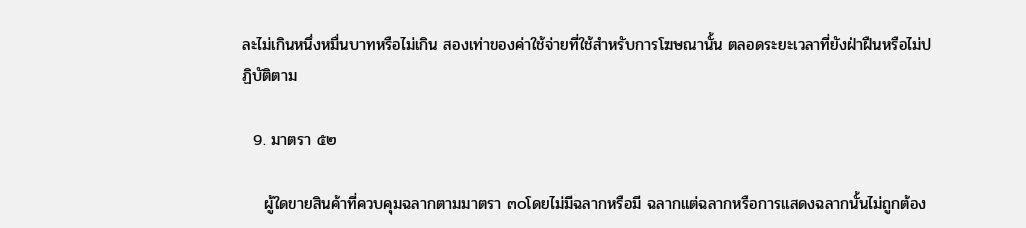ละไม่เกินหนึ่งหมื่นบาทหรือไม่เกิน สองเท่าของค่าใช้จ่ายที่ใช้สำหรับการโฆษณานั้น ตลอดระยะเวลาที่ยังฝ่าฝืนหรือไม่ปฏิบัติตาม

  9. มาตรา ๕๒

    ผู้ใดขายสินค้าที่ควบคุมฉลากตามมาตรา ๓๐โดยไม่มีฉลากหรือมี ฉลากแต่ฉลากหรือการแสดงฉลากนั้นไม่ถูกต้อง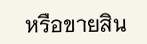หรือขายสิน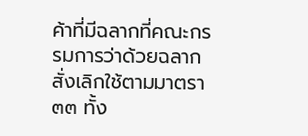ค้าที่มีฉลากที่คณะกรรมการว่าด้วยฉลาก สั่งเลิกใช้ตามมาตรา ๓๓ ทั้ง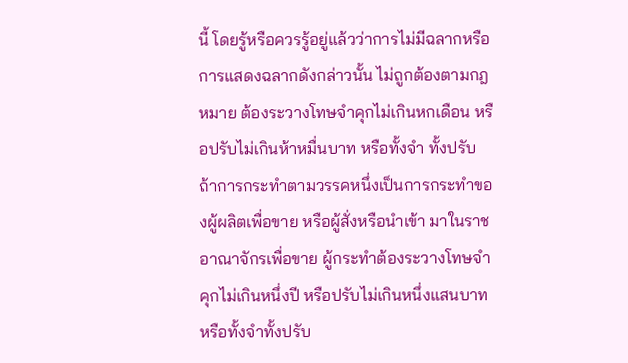นี้ โดยรู้หรือควรรู้อยู่แล้วว่าการไม่มีฉลากหรือการแสดงฉลากดังกล่าวนั้น ไม่ถูกต้องตามกฎหมาย ต้องระวางโทษจำคุกไม่เกินหกเดือน หรือปรับไม่เกินห้าหมื่นบาท หรือทั้งจำ ทั้งปรับ ถ้าการกระทำตามวรรคหนึ่งเป็นการกระทำของผู้ผลิตเพื่อขาย หรือผู้สั่งหรือนำเข้า มาในราชอาณาจักรเพื่อขาย ผู้กระทำต้องระวางโทษจำคุกไม่เกินหนึ่งปี หรือปรับไม่เกินหนึ่งแสนบาท หรือทั้งจำทั้งปรับ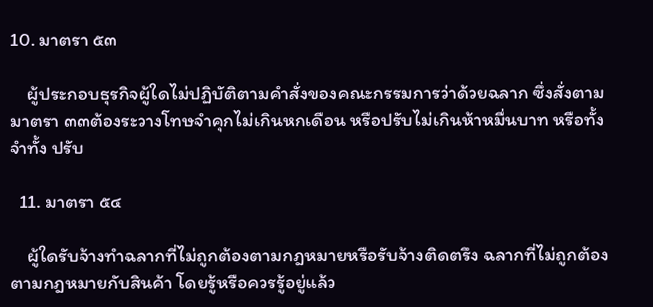10. มาตรา ๕๓

    ผู้ประกอบธุรกิจผู้ใดไม่ปฏิบัติตามคำสั่งของคณะกรรมการว่าด้วยฉลาก ซึ่งสั่งตามมาตรา ๓๓ต้องระวางโทษจำคุกไม่เกินหกเดือน หรือปรับไม่เกินห้าหมื่นบาท หรือทั้งจำทั้ง ปรับ

  11. มาตรา ๕๔

    ผู้ใดรับจ้างทำฉลากที่ไม่ถูกต้องตามกฎหมายหรือรับจ้างติดตรึง ฉลากที่ไม่ถูกต้องตามกฎหมายกับสินค้า โดยรู้หรือควรรู้อยู่แล้ว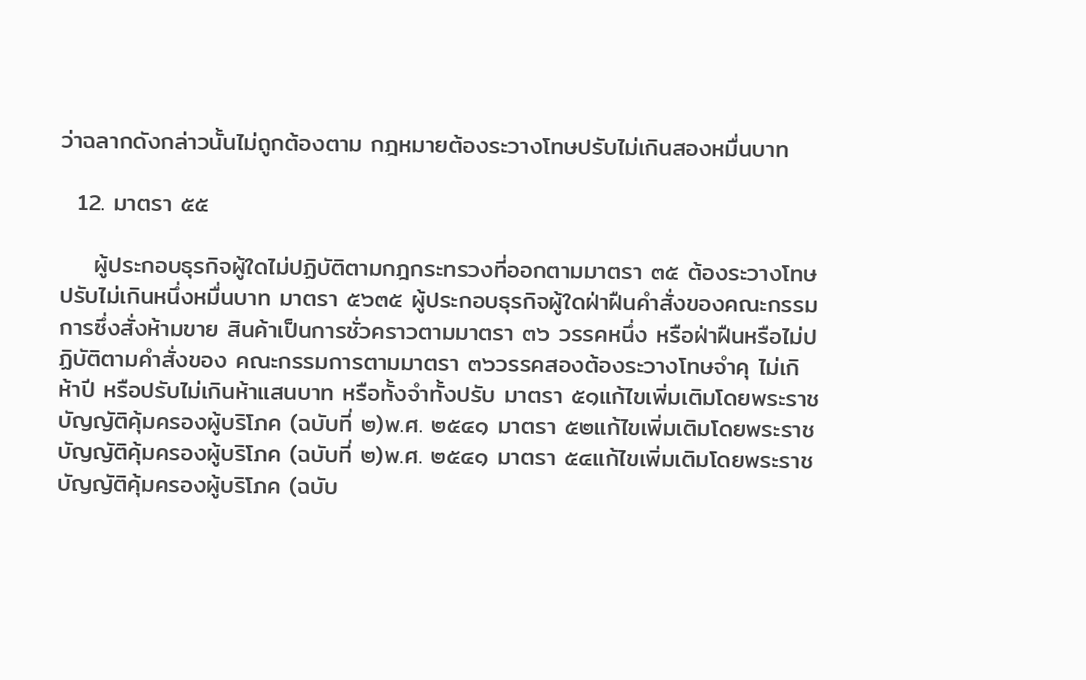ว่าฉลากดังกล่าวนั้นไม่ถูกต้องตาม กฎหมายต้องระวางโทษปรับไม่เกินสองหมื่นบาท

  12. มาตรา ๕๕

    ผู้ประกอบธุรกิจผู้ใดไม่ปฏิบัติตามกฎกระทรวงที่ออกตามมาตรา ๓๕ ต้องระวางโทษปรับไม่เกินหนึ่งหมื่นบาท มาตรา ๕๖๓๕ ผู้ประกอบธุรกิจผู้ใดฝ่าฝืนคำสั่งของคณะกรรมการซึ่งสั่งห้ามขาย สินค้าเป็นการชั่วคราวตามมาตรา ๓๖ วรรคหนึ่ง หรือฝ่าฝืนหรือไม่ปฏิบัติตามคำสั่งของ คณะกรรมการตามมาตรา ๓๖วรรคสองต้องระวางโทษจำคุ ไม่เกิ ห้าปี หรือปรับไม่เกินห้าแสนบาท หรือทั้งจำทั้งปรับ มาตรา ๕๑แก้ไขเพิ่มเติมโดยพระราชบัญญัติคุ้มครองผู้บริโภค (ฉบับที่ ๒)พ.ศ. ๒๕๔๑ มาตรา ๕๒แก้ไขเพิ่มเติมโดยพระราชบัญญัติคุ้มครองผู้บริโภค (ฉบับที่ ๒)พ.ศ. ๒๕๔๑ มาตรา ๕๔แก้ไขเพิ่มเติมโดยพระราชบัญญัติคุ้มครองผู้บริโภค (ฉบับ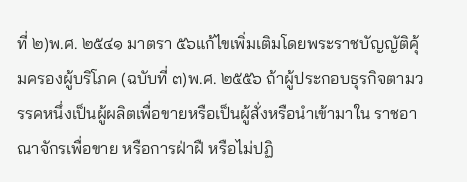ที่ ๒)พ.ศ. ๒๕๔๑ มาตรา ๕๖แก้ไขเพิ่มเติมโดยพระราชบัญญัติคุ้มครองผู้บริโภค (ฉบับที่ ๓)พ.ศ. ๒๕๕๖ ถ้าผู้ประกอบธุรกิจตามวรรคหนึ่งเป็นผู้ผลิตเพื่อขายหรือเป็นผู้สั่งหรือนำเข้ามาใน ราชอาณาจักรเพื่อขาย หรือการฝ่าฝื หรือไม่ปฏิ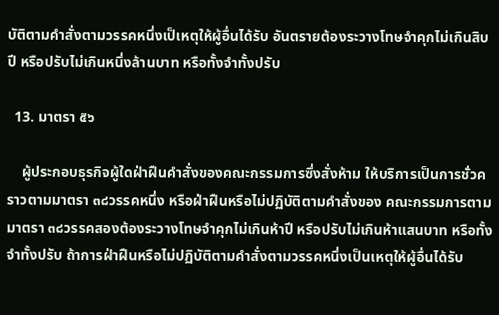บัติตามคำสั่งตามวรรคหนึ่งเป็เหตุให้ผู้อื่นได้รับ อันตรายต้องระวางโทษจำคุกไม่เกินสิบปี หรือปรับไม่เกินหนึ่งล้านบาท หรือทั้งจำทั้งปรับ

  13. มาตรา ๕๖

    ผู้ประกอบธุรกิจผู้ใดฝ่าฝืนคำสั่งของคณะกรรมการซึ่งสั่งห้าม ให้บริการเป็นการชั่วคราวตามมาตรา ๓๘วรรคหนึ่ง หรือฝ่าฝืนหรือไม่ปฏิบัติตามคำสั่งของ คณะกรรมการตามมาตรา ๓๘วรรคสองต้องระวางโทษจำคุกไม่เกินห้าปี หรือปรับไม่เกินห้าแสนบาท หรือทั้งจำทั้งปรับ ถ้าการฝ่าฝืนหรือไม่ปฏิบัติตามคำสั่งตามวรรคหนึ่งเป็นเหตุให้ผู้อื่นได้รับ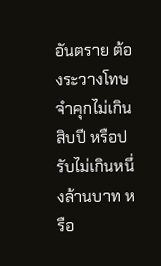อันตราย ต้องระวางโทษจำคุกไม่เกินสิบปี หรือปรับไม่เกินหนึ่งล้านบาท หรือ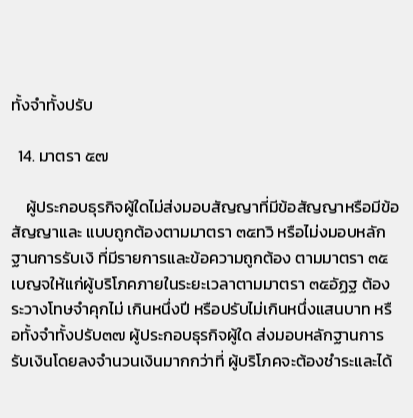ทั้งจำทั้งปรับ

  14. มาตรา ๕๗

    ผู้ประกอบธุรกิจผู้ใดไม่ส่งมอบสัญญาที่มีข้อสัญญาหรือมีข้อสัญญาและ แบบถูกต้องตามมาตรา ๓๕ทวิ หรือไม่งมอบหลักฐานการรับเงิ ที่มีรายการและข้อความถูกต้อง ตามมาตรา ๓๕เบญจให้แก่ผู้บริโภคภายในระยะเวลาตามมาตรา ๓๕อัฏฐ ต้องระวางโทษจำคุกไม่ เกินหนึ่งปี หรือปรับไม่เกินหนึ่งแสนบาท หรือทั้งจำทั้งปรับ๓๗ ผู้ประกอบธุรกิจผู้ใด ส่งมอบหลักฐานการรับเงินโดยลงจำนวนเงินมากกว่าที่ ผู้บริโภคจะต้องชำระและได้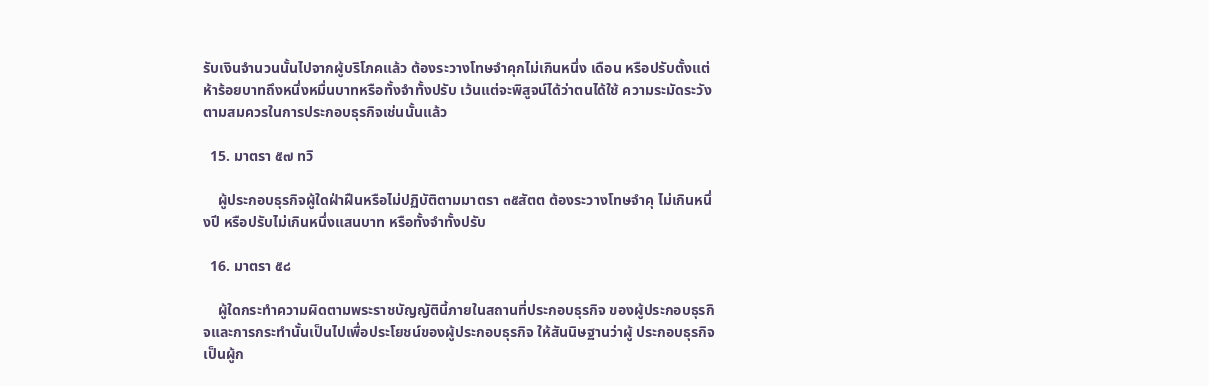รับเงินจำนวนนั้นไปจากผู้บริโภคแล้ว ต้องระวางโทษจำคุกไม่เกินหนึ่ง เดือน หรือปรับตั้งแต่ห้าร้อยบาทถึงหนึ่งหมื่นบาทหรือทั้งจำทั้งปรับ เว้นแต่จะพิสูจน์ได้ว่าตนได้ใช้ ความระมัดระวังตามสมควรในการประกอบธุรกิจเช่นนั้นแล้ว

  15. มาตรา ๕๗ ทวิ

    ผู้ประกอบธุรกิจผู้ใดฝ่าฝืนหรือไม่ปฏิบัติตามมาตรา ๓๕สัตต ต้องระวางโทษจำคุ ไม่เกินหนึ่งปี หรือปรับไม่เกินหนึ่งแสนบาท หรือทั้งจำทั้งปรับ

  16. มาตรา ๕๘

    ผู้ใดกระทำความผิดตามพระราชบัญญัตินี้ภายในสถานที่ประกอบธุรกิจ ของผู้ประกอบธุรกิจและการกระทำนั้นเป็นไปเพื่อประโยชน์ของผู้ประกอบธุรกิจ ให้สันนิษฐานว่าผู้ ประกอบธุรกิจเป็นผู้ก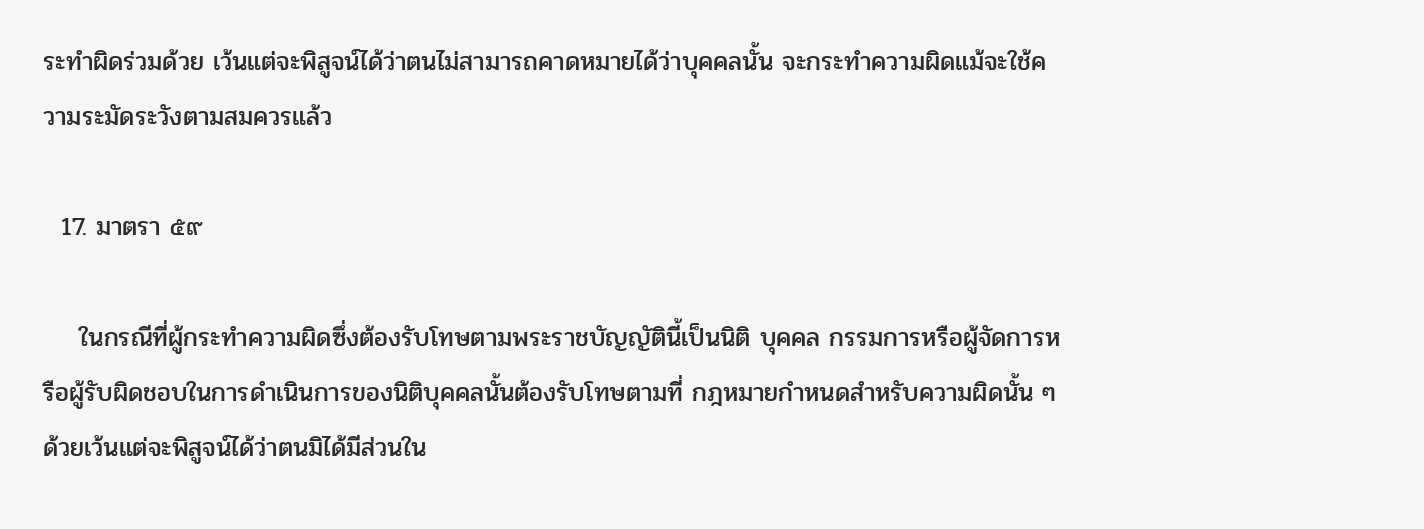ระทำผิดร่วมด้วย เว้นแต่จะพิสูจน์ได้ว่าตนไม่สามารถคาดหมายได้ว่าบุคคลนั้น จะกระทำความผิดแม้จะใช้ความระมัดระวังตามสมควรแล้ว

  17. มาตรา ๕๙

    ในกรณีที่ผู้กระทำความผิดซึ่งต้องรับโทษตามพระราชบัญญัตินี้เป็นนิติ บุคคล กรรมการหรือผู้จัดการหรือผู้รับผิดชอบในการดำเนินการของนิติบุคคลนั้นต้องรับโทษตามที่ กฎหมายกำหนดสำหรับความผิดนั้น ๆด้วยเว้นแต่จะพิสูจน์ได้ว่าตนมิได้มีส่วนใน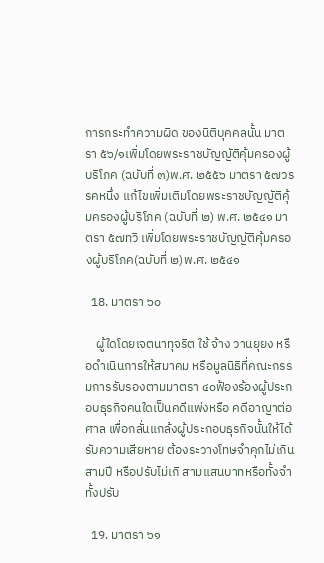การกระทำความผิด ของนิติบุคคลนั้น มาตรา ๕๖/๑เพิ่มโดยพระราชบัญญัติคุ้มครองผู้บริโภค (ฉบับที่ ๓)พ.ศ. ๒๕๕๖ มาตรา ๕๗วรรคหนึ่ง แก้ไขเพิ่มเติมโดยพระราชบัญญัติคุ้มครองผู้บริโภค (ฉบับที่ ๒) พ.ศ. ๒๕๔๑ มาตรา ๕๗ทวิ เพิ่มโดยพระราชบัญญัติคุ้มครองผู้บริโภค(ฉบับที่ ๒)พ.ศ. ๒๕๔๑

  18. มาตรา ๖๐

    ผู้ใดโดยเจตนาทุจริต ใช้ จ้าง วานยุยง หรือดำเนินการให้สมาคม หรือมูลนิธิที่คณะกรรมการรับรองตามมาตรา ๔๐ฟ้องร้องผู้ประกอบธุรกิจคนใดเป็นคดีแพ่งหรือ คดีอาญาต่อศาล เพื่อกลั่นแกล้งผู้ประกอบธุรกิจนั้นให้ได้รับความเสียหาย ต้องระวางโทษจำคุกไม่เกิน สามปี หรือปรับไม่เกิ สามแสนบาทหรือทั้งจำทั้งปรับ

  19. มาตรา ๖๑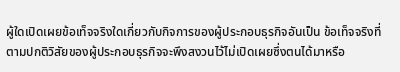ผู้ใดเปิดเผยข้อเท็จจริงใดเกี่ยวกับกิจการของผู้ประกอบธุรกิจอันเป็น ข้อเท็จจริงที่ตามปกติวิสัยของผู้ประกอบธุรกิจจะพึงสงวนไว้ไม่เปิดเผยซึ่งตนได้มาหรือ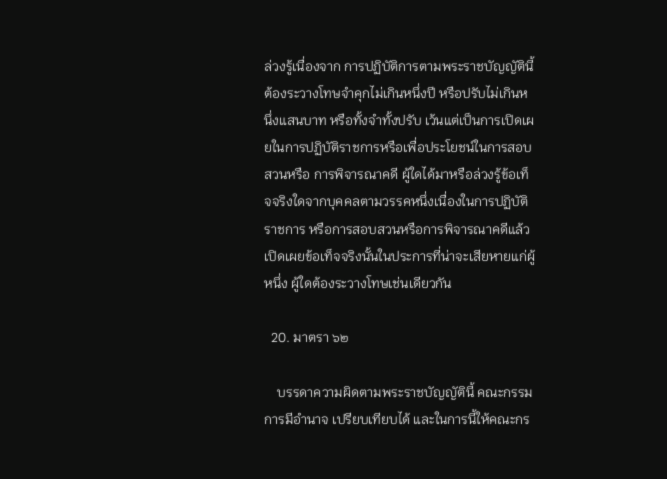ล่วงรู้เนื่องจาก การปฏิบัติการตามพระราชบัญญัตินี้ ต้องระวางโทษจำคุกไม่เกินหนึ่งปี หรือปรับไม่เกินหนึ่งแสนบาท หรือทั้งจำทั้งปรับ เว้นแต่เป็นการเปิดเผยในการปฏิบัติราชการหรือเพื่อประโยชน์ในการสอบสวนหรือ การพิจารณาคดี ผู้ใดได้มาหรือล่วงรู้ข้อเท็จจริงใดจากบุคคลตามวรรคหนึ่งเนื่องในการปฏิบัติราชการ หรือการสอบสวนหรือการพิจารณาคดีแล้วเปิดเผยข้อเท็จจริงนั้นในประการที่น่าจะเสียหายแก่ผู้หนึ่ง ผู้ใดต้องระวางโทษเช่นเดียวกัน

  20. มาตรา ๖๒

    บรรดาความผิดตามพระราชบัญญัตินี้ คณะกรรมการมีอำนาจ เปรียบเทียบได้ และในการนี้ให้คณะกร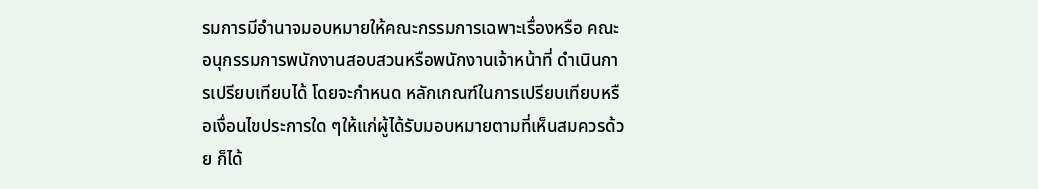รมการมีอำนาจมอบหมายให้คณะกรรมการเฉพาะเรื่องหรือ คณะอนุกรรมการพนักงานสอบสวนหรือพนักงานเจ้าหน้าที่ ดำเนินการเปรียบเทียบได้ โดยจะกำหนด หลักเกณฑ์ในการเปรียบเทียบหรือเงื่อนไขประการใด ๆให้แก่ผู้ได้รับมอบหมายตามที่เห็นสมควรด้วย ก็ได้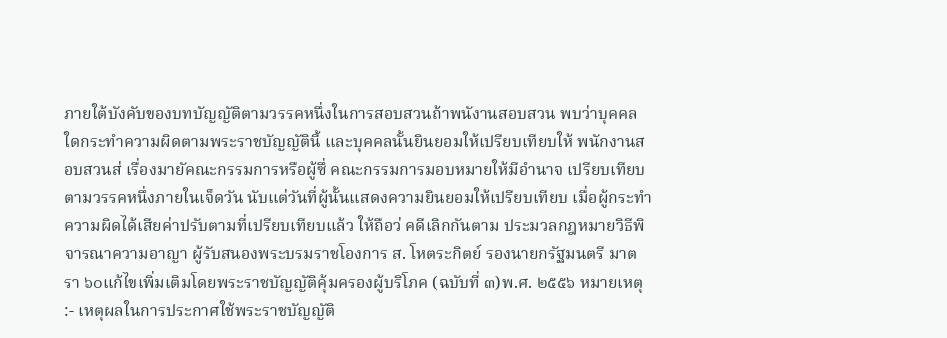ภายใต้บังคับของบทบัญญัติตามวรรคหนึ่งในการสอบสวนถ้าพนังานสอบสวน พบว่าบุคคลใดกระทำความผิดตามพระราชบัญญัตินี้ และบุคคลนั้นยินยอมให้เปรียบเทียบให้ พนักงานสอบสวนส่ เรื่องมายัคณะกรรมการหรือผู้ซึ่ คณะกรรมการมอบหมายให้มีอำนาจ เปรียบเทียบตามวรรคหนึ่งภายในเจ็ดวัน นับแต่วันที่ผู้นั้นแสดงความยินยอมให้เปรียบเทียบ เมื่อผู้กระทำความผิดได้เสียค่าปรับตามที่เปรียบเทียบแล้ว ให้ถือว่ คดีเลิกกันตาม ประมวลกฎหมายวิธีพิจารณาความอาญา ผู้รับสนองพระบรมราชโองการ ส. โหตระกิตย์ รองนายกรัฐมนตรี มาตรา ๖๐แก้ไขเพิ่มเติมโดยพระราชบัญญัติคุ้มครองผู้บริโภค (ฉบับที่ ๓)พ.ศ. ๒๕๕๖ หมายเหตุ :- เหตุผลในการประกาศใช้พระราชบัญญัติ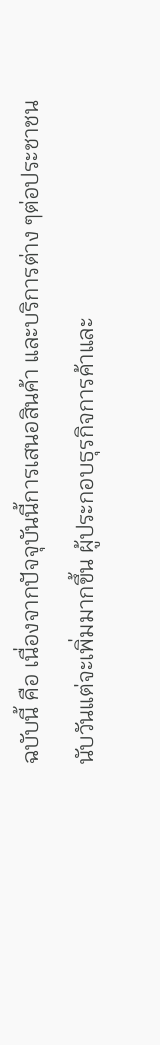ฉบับนี้ คือ เนื่องจากปัจจุบันนี้การเสนอสินค้า และบริการต่าง ๆต่อประชาชนนับวันแต่จะเพิ่มมากขึ้น ผู้ประกอบธุรกิจการค้าและ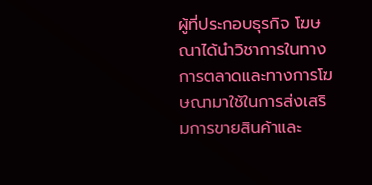ผู้ที่ประกอบธุรกิจ โฆษณาได้นำวิชาการในทางการตลาดและทางการโฆษณามาใช้ในการส่งเสริมการขายสินค้าและ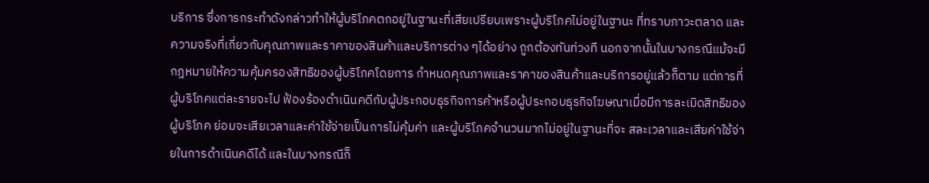บริการ ซึ่งการกระทำดังกล่าวทำให้ผู้บริโภคตกอยู่ในฐานะที่เสียเปรียบเพราะผู้บริโภคไม่อยู่ในฐานะ ที่ทราบภาวะตลาด และความจริงที่เกี่ยวกับคุณภาพและราคาของสินค้าและบริการต่าง ๆได้อย่าง ถูกต้องทันท่วงที นอกจากนั้นในบางกรณีแม้จะมีกฎหมายให้ความคุ้มครองสิทธิของผู้บริโภคโดยการ กำหนดคุณภาพและราคาของสินค้าและบริการอยู่แล้วก็ตาม แต่การที่ผู้บริโภคแต่ละรายจะไป ฟ้องร้องดำเนินคดีกับผู้ประกอบธุรกิจการค้าหรือผู้ประกอบธุรกิจโฆษณาเมื่อมีการละเมิดสิทธิของ ผู้บริโภค ย่อมจะเสียเวลาและค่าใช้จ่ายเป็นการไม่คุ้มค่า และผู้บริโภคจำนวนมากไม่อยู่ในฐานะที่จะ สละเวลาและเสียค่าใช้จ่ายในการดำเนินคดีได้ และในบางกรณีก็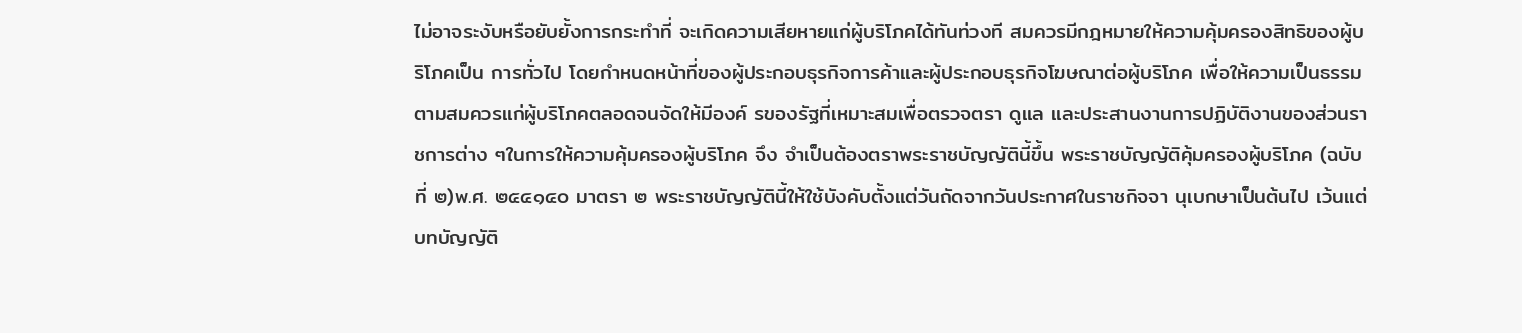ไม่อาจระงับหรือยับยั้งการกระทำที่ จะเกิดความเสียหายแก่ผู้บริโภคได้ทันท่วงที สมควรมีกฎหมายให้ความคุ้มครองสิทธิของผู้บริโภคเป็น การทั่วไป โดยกำหนดหน้าที่ของผู้ประกอบธุรกิจการค้าและผู้ประกอบธุรกิจโฆษณาต่อผู้บริโภค เพื่อให้ความเป็นธรรมตามสมควรแก่ผู้บริโภคตลอดจนจัดให้มีองค์ รของรัฐที่เหมาะสมเพื่อตรวจตรา ดูแล และประสานงานการปฏิบัติงานของส่วนราชการต่าง ๆในการให้ความคุ้มครองผู้บริโภค จึง จำเป็นต้องตราพระราชบัญญัตินี้ขึ้น พระราชบัญญัติคุ้มครองผู้บริโภค (ฉบับที่ ๒)พ.ศ. ๒๕๔๑๔๐ มาตรา ๒ พระราชบัญญัตินี้ให้ใช้บังคับตั้งแต่วันถัดจากวันประกาศในราชกิจจา นุเบกษาเป็นต้นไป เว้นแต่บทบัญญัติ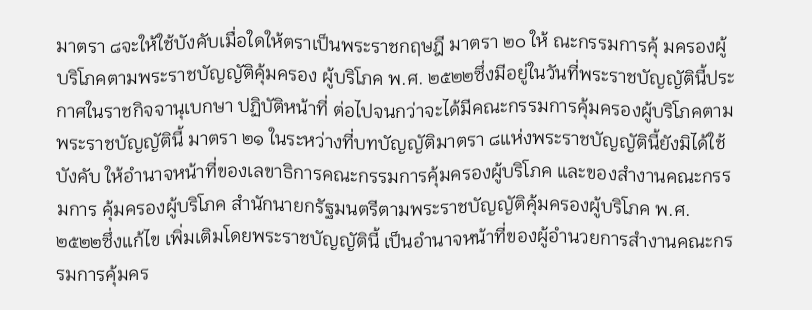มาตรา ๘จะให้ใช้บังคับเมื่อใดให้ตราเป็นพระราชกฤษฎี มาตรา ๒๐ ให้ ณะกรรมการคุ้ มครองผู้ บริโภคตามพระราชบัญญัติคุ้มครอง ผู้บริโภค พ.ศ. ๒๕๒๒ซึ่งมีอยู่ในวันที่พระราชบัญญัตินี้ประกาศในราชกิจจานุเบกษา ปฏิบัติหน้าที่ ต่อไปจนกว่าจะได้มีคณะกรรมการคุ้มครองผู้บริโภคตามพระราชบัญญัตินี้ มาตรา ๒๑ ในระหว่างที่บทบัญญัติมาตรา ๘แห่งพระราชบัญญัตินี้ยังมิได้ใช้บังคับ ให้อำนาจหน้าที่ของเลขาธิการคณะกรรมการคุ้มครองผู้บริโภค และของสำงานคณะกรรมการ คุ้มครองผู้บริโภค สำนักนายกรัฐมนตรีตามพระราชบัญญัติคุ้มครองผู้บริโภค พ.ศ. ๒๕๒๒ซึ่งแก้ไข เพิ่มเติมโดยพระราชบัญญัตินี้ เป็นอำนาจหน้าที่ของผู้อำนวยการสำงานคณะกรรมการคุ้มคร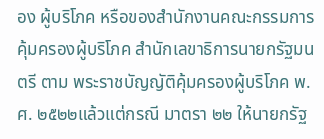อง ผู้บริโภค หรือของสำนักงานคณะกรรมการคุ้มครองผู้บริโภค สำนักเลขาธิการนายกรัฐมนตรี ตาม พระราชบัญญัติคุ้มครองผู้บริโภค พ.ศ. ๒๕๒๒แล้วแต่กรณี มาตรา ๒๒ ให้นายกรัฐ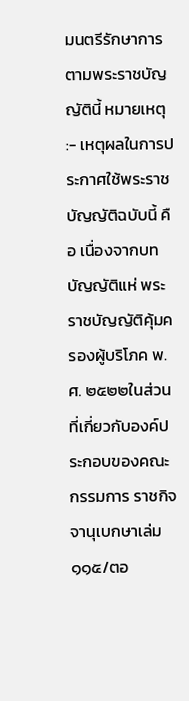มนตรีรักษาการตามพระราชบัญญัตินี้ หมายเหตุ :- เหตุผลในการประกาศใช้พระราชบัญญัติฉบับนี้ คือ เนื่องจากบทบัญญัติแห่ พระราชบัญญัติคุ้มครองผู้บริโภค พ.ศ. ๒๕๒๒ในส่วนที่เกี่ยวกับองค์ประกอบของคณะกรรมการ ราชกิจจานุเบกษาเล่ม๑๑๕/ตอ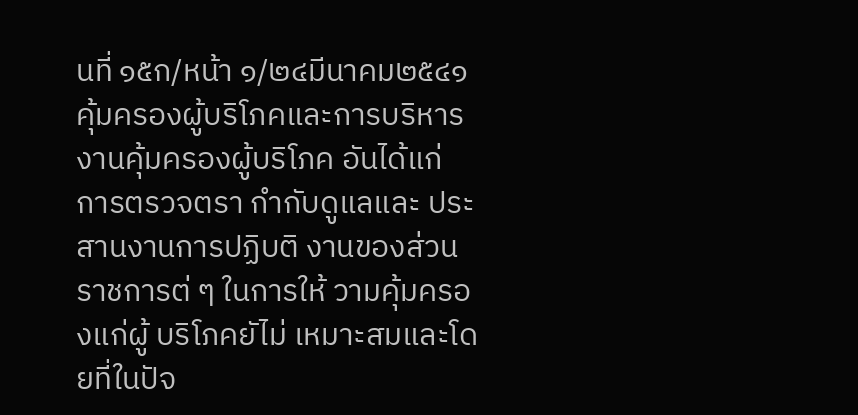นที่ ๑๕ก/หน้า ๑/๒๔มีนาคม๒๕๔๑ คุ้มครองผู้บริโภคและการบริหารงานคุ้มครองผู้บริโภค อันได้แก่ การตรวจตรา กำกับดูแลและ ประสานงานการปฏิบติ งานของส่วนราชการต่ ๆ ในการให้ วามคุ้มครองแก่ผู้ บริโภคยัไม่ เหมาะสมและโดยที่ในปัจ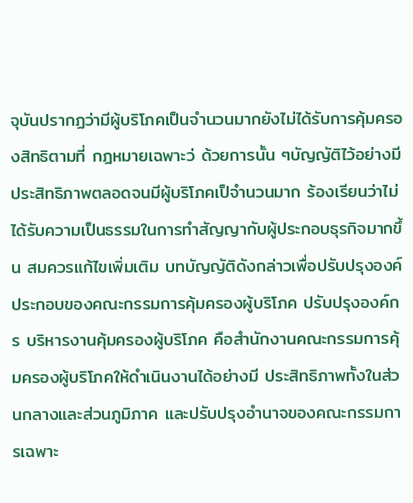จุบันปรากฏว่ามีผู้บริโภคเป็นจำนวนมากยังไม่ได้รับการคุ้มครองสิทธิตามที่ กฎหมายเฉพาะว่ ด้วยการนั้น ๆบัญญัติไว้อย่างมีประสิทธิภาพตลอดจนมีผู้บริโภคเป็จำนวนมาก ร้องเรียนว่าไม่ได้รับความเป็นธรรมในการทำสัญญากับผู้ประกอบธุรกิจมากขึ้น สมควรแก้ไขเพิ่มเติม บทบัญญัติดังกล่าวเพื่อปรับปรุงองค์ประกอบของคณะกรรมการคุ้มครองผู้บริโภค ปรับปรุงองค์กร บริหารงานคุ้มครองผู้บริโภค คือสำนักงานคณะกรรมการคุ้ มครองผู้บริโภคให้ดำเนินงานได้อย่างมี ประสิทธิภาพทั้งในส่วนกลางและส่วนภูมิภาค และปรับปรุงอำนาจของคณะกรรมการเฉพาะ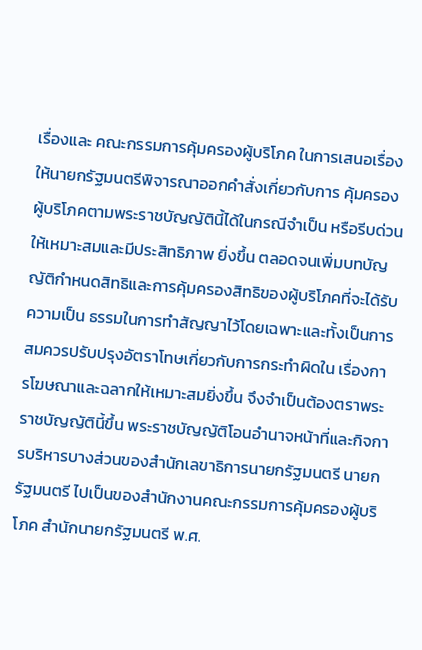เรื่องและ คณะกรรมการคุ้มครองผู้บริโภค ในการเสนอเรื่องให้นายกรัฐมนตรีพิจารณาออกคำสั่งเกี่ยวกับการ คุ้มครองผู้บริโภคตามพระราชบัญญัตินี้ได้ในกรณีจำเป็น หรือรีบด่วนให้เหมาะสมและมีประสิทธิภาพ ยิ่งขึ้น ตลอดจนเพิ่มบทบัญญัติกำหนดสิทธิและการคุ้มครองสิทธิของผู้บริโภคที่จะได้รับความเป็น ธรรมในการทำสัญญาไว้โดยเฉพาะและทั้งเป็นการสมควรปรับปรุงอัตราโทษเกี่ยวกับการกระทำผิดใน เรื่องการโฆษณาและฉลากให้เหมาะสมยิ่งขึ้น จึงจำเป็นต้องตราพระราชบัญญัตินี้ขึ้น พระราชบัญญัติโอนอำนาจหน้าที่และกิจการบริหารบางส่วนของสำนักเลขาธิการนายกรัฐมนตรี นายกรัฐมนตรี ไปเป็นของสำนักงานคณะกรรมการคุ้มครองผู้บริโภค สำนักนายกรัฐมนตรี พ.ศ.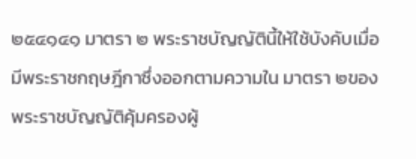๒๕๔๑๔๑ มาตรา ๒ พระราชบัญญัตินี้ให้ใช้บังคับเมื่อมีพระราชกฤษฎีกาซึ่งออกตามความใน มาตรา ๒ของพระราชบัญญัติคุ้มครองผู้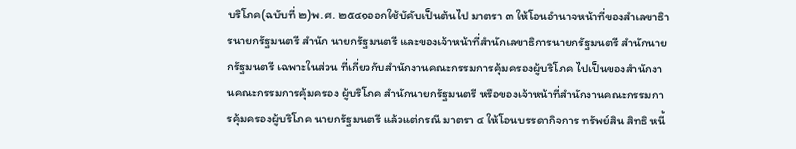บริโภค(ฉบับที่ ๒)พ.ศ. ๒๕๔๑ออกใช้บัคับเป็นต้นไป มาตรา ๓ ให้โอนอำนาจหน้าที่ของสำเลขาธิารนายกรัฐมนตรี สำนัก นายกรัฐมนตรี และของเจ้าหน้าที่สำนักเลขาธิการนายกรัฐมนตรี สำนักนายกรัฐมนตรี เฉพาะในส่วน ที่เกี่ยวกับสำนักงานคณะกรรมการคุ้มครองผู้บริโภค ไปเป็นของสำนักงานคณะกรรมการคุ้มครอง ผู้บริโภค สำนักนายกรัฐมนตรี หรือของเจ้าหน้าที่สำนักงานคณะกรรมการคุ้มครองผู้บริโภค นายกรัฐมนตรี แล้วแต่กรณี มาตรา ๔ ให้โอนบรรดากิจการ ทรัพย์สิน สิทธิ หนี้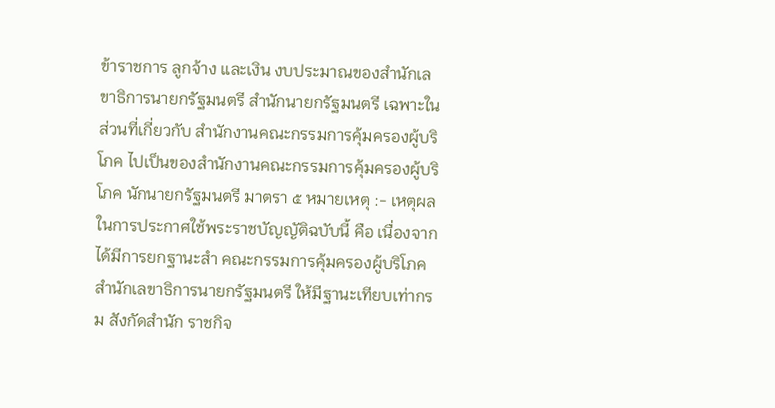ข้าราชการ ลูกจ้าง และเงิน งบประมาณของสำนักเลขาธิการนายกรัฐมนตรี สำนักนายกรัฐมนตรี เฉพาะในส่วนที่เกี่ยวกับ สำนักงานคณะกรรมการคุ้มครองผู้บริโภค ไปเป็นของสำนักงานคณะกรรมการคุ้มครองผู้บริโภค นักนายกรัฐมนตรี มาตรา ๕ หมายเหตุ :- เหตุผลในการประกาศใช้พระราชบัญญัติฉบับนี้ คือ เนื่องจากได้มีการยกฐานะสำ คณะกรรมการคุ้มครองผู้บริโภค สำนักเลขาธิการนายกรัฐมนตรี ให้มีฐานะเทียบเท่ากรม สังกัดสำนัก ราชกิจ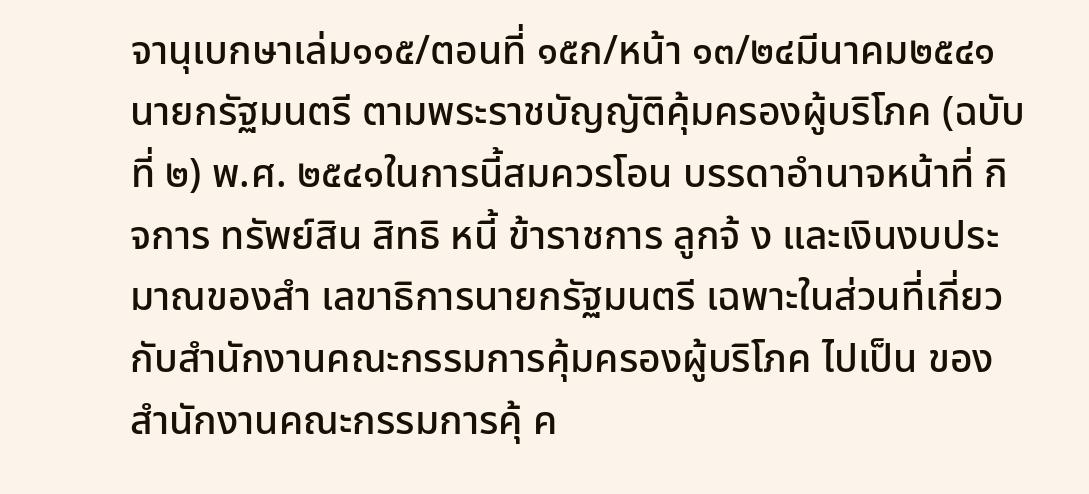จานุเบกษาเล่ม๑๑๕/ตอนที่ ๑๕ก/หน้า ๑๓/๒๔มีนาคม๒๕๔๑ นายกรัฐมนตรี ตามพระราชบัญญัติคุ้มครองผู้บริโภค (ฉบับที่ ๒) พ.ศ. ๒๕๔๑ในการนี้สมควรโอน บรรดาอำนาจหน้าที่ กิจการ ทรัพย์สิน สิทธิ หนี้ ข้าราชการ ลูกจ้ ง และเงินงบประมาณของสำ เลขาธิการนายกรัฐมนตรี เฉพาะในส่วนที่เกี่ยวกับสำนักงานคณะกรรมการคุ้มครองผู้บริโภค ไปเป็น ของสำนักงานคณะกรรมการคุ้ ค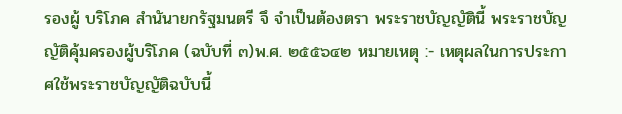รองผู้ บริโภค สำนันายกรัฐมนตรี จึ จำเป็นต้องตรา พระราชบัญญัตินี้ พระราชบัญญัติคุ้มครองผู้บริโภค (ฉบับที่ ๓)พ.ศ. ๒๕๕๖๔๒ หมายเหตุ :- เหตุผลในการประกาศใช้พระราชบัญญัติฉบับนี้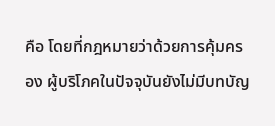คือ โดยที่กฎหมายว่าด้วยการคุ้มครอง ผู้บริโภคในปัจจุบันยังไม่มีบทบัญ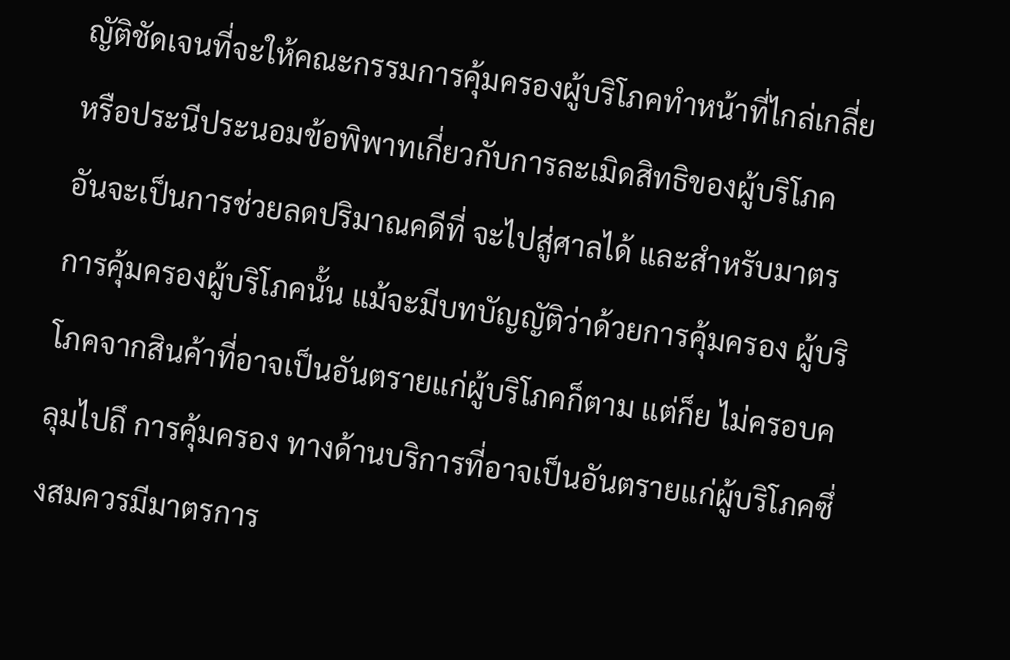ญัติชัดเจนที่จะให้คณะกรรมการคุ้มครองผู้บริโภคทำหน้าที่ไกล่เกลี่ย หรือประนีประนอมข้อพิพาทเกี่ยวกับการละเมิดสิทธิของผู้บริโภคอันจะเป็นการช่วยลดปริมาณคดีที่ จะไปสู่ศาลได้ และสำหรับมาตรการคุ้มครองผู้บริโภคนั้น แม้จะมีบทบัญญัติว่าด้วยการคุ้มครอง ผู้บริโภคจากสินค้าที่อาจเป็นอันตรายแก่ผู้บริโภคก็ตาม แต่ก็ย ไม่ครอบคลุมไปถึ การคุ้มครอง ทางด้านบริการที่อาจเป็นอันตรายแก่ผู้บริโภคซึ่งสมควรมีมาตรการ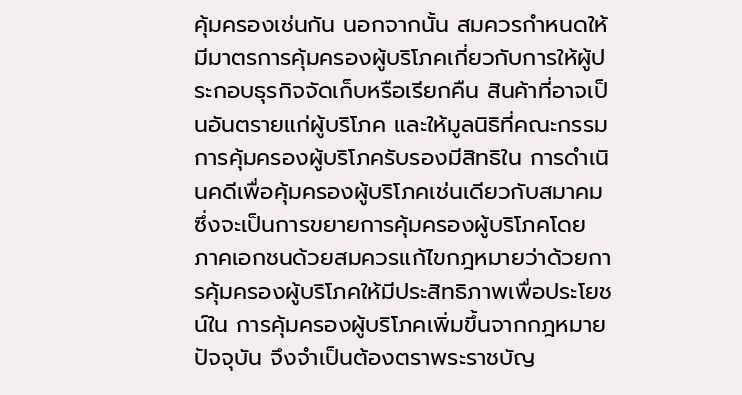คุ้มครองเช่นกัน นอกจากนั้น สมควรกำหนดให้มีมาตรการคุ้มครองผู้บริโภคเกี่ยวกับการให้ผู้ประกอบธุรกิจจัดเก็บหรือเรียกคืน สินค้าที่อาจเป็นอันตรายแก่ผู้บริโภค และให้มูลนิธิที่คณะกรรมการคุ้มครองผู้บริโภครับรองมีสิทธิใน การดำเนินคดีเพื่อคุ้มครองผู้บริโภคเช่นเดียวกับสมาคม ซึ่งจะเป็นการขยายการคุ้มครองผู้บริโภคโดย ภาคเอกชนด้วยสมควรแก้ไขกฎหมายว่าด้วยการคุ้มครองผู้บริโภคให้มีประสิทธิภาพเพื่อประโยชน์ใน การคุ้มครองผู้บริโภคเพิ่มขึ้นจากกฎหมายปัจจุบัน จึงจำเป็นต้องตราพระราชบัญ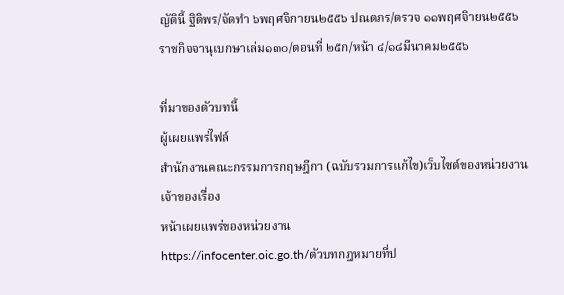ญัตินี้ ฐิติพร/จัดทำ ๖พฤศจิกายน๒๕๕๖ ปณตภร/ตรวจ ๑๑พฤศจิายน๒๕๕๖ ราชกิจจานุเบกษาเล่ม๑๓๐/ตอนที่ ๒๕ก/หน้า ๔/๑๘มีนาคม๒๕๕๖

ที่มาของตัวบทนี้
ผู้เผยแพร่ไฟล์
สำนักงานคณะกรรมการกฤษฎีกา (ฉบับรวมการแก้ไข)เว็บไซต์ของหน่วยงานเจ้าของเรื่อง
หน้าเผยแพร่ของหน่วยงาน
https://infocenter.oic.go.th/ตัวบทกฎหมายที่ป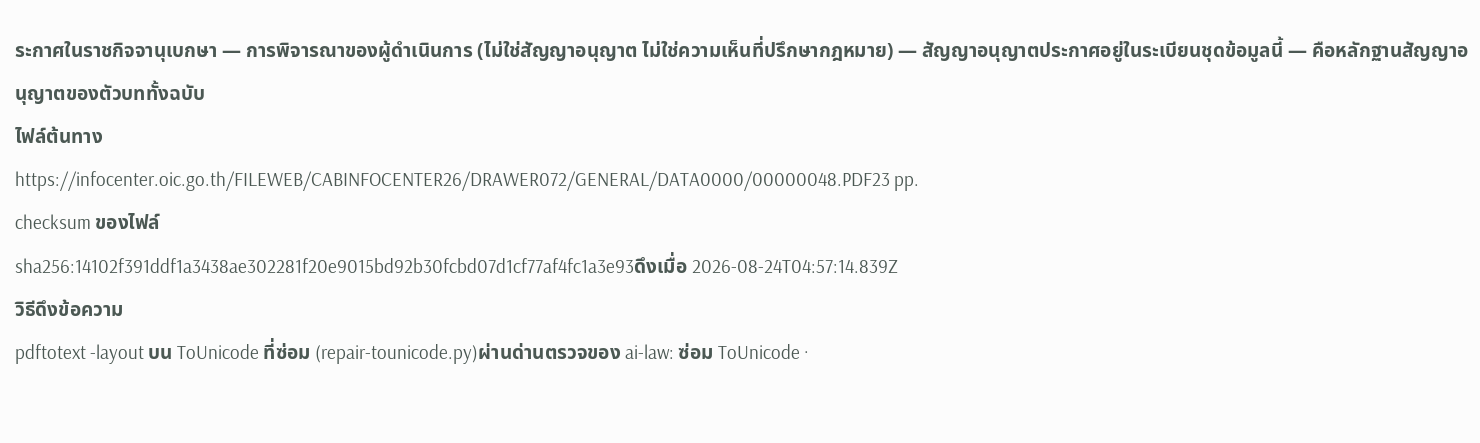ระกาศในราชกิจจานุเบกษา — การพิจารณาของผู้ดำเนินการ (ไม่ใช่สัญญาอนุญาต ไม่ใช่ความเห็นที่ปรึกษากฎหมาย) — สัญญาอนุญาตประกาศอยู่ในระเบียนชุดข้อมูลนี้ — คือหลักฐานสัญญาอนุญาตของตัวบททั้งฉบับ
ไฟล์ต้นทาง
https://infocenter.oic.go.th/FILEWEB/CABINFOCENTER26/DRAWER072/GENERAL/DATA0000/00000048.PDF23 pp.
checksum ของไฟล์
sha256:14102f391ddf1a3438ae302281f20e9015bd92b30fcbd07d1cf77af4fc1a3e93ดึงเมื่อ 2026-08-24T04:57:14.839Z
วิธีดึงข้อความ
pdftotext -layout บน ToUnicode ที่ซ่อม (repair-tounicode.py)ผ่านด่านตรวจของ ai-law: ซ่อม ToUnicode ·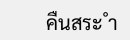คืนสระ ำ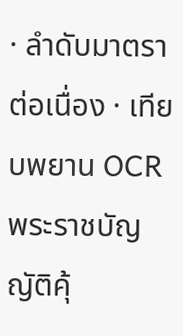· ลำดับมาตราต่อเนื่อง · เทียบพยาน OCR
พระราชบัญญัติคุ้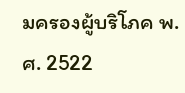มครองผู้บริโภค พ.ศ. 2522